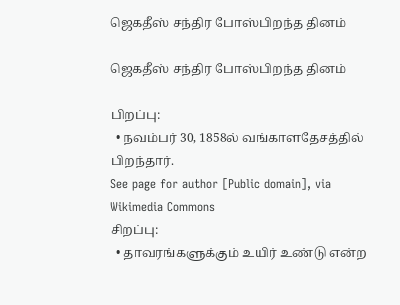ஜெகதீஸ் சந்திர போஸ்பிறந்த தினம்

ஜெகதீஸ் சந்திர போஸ்பிறந்த தினம்

பிறப்பு:
  • நவம்பர் 30, 1858ல் வங்காளதேசத்தில் பிறந்தார்.
See page for author [Public domain], via Wikimedia Commons
சிறப்பு:
  • தாவரங்களுக்கும் உயிர் உண்டு என்ற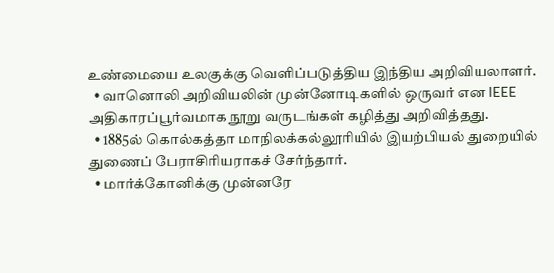உண்மையை உலகுக்கு வெளிப்படுத்திய இந்திய அறிவியலாளர்.
  • வானொலி அறிவியலின் முன்னோடிகளில் ஒருவர் என IEEE அதிகாரப்பூர்வமாக நூறு வருடங்கள் கழித்து அறிவித்தது.
  • 1885ல் கொல்கத்தா மாநிலக்கல்லூரியில் இயற்பியல் துறையில் துணைப் பேராசிரியராகச் சேர்ந்தார்.
  • மார்க்கோனிக்கு முன்னரே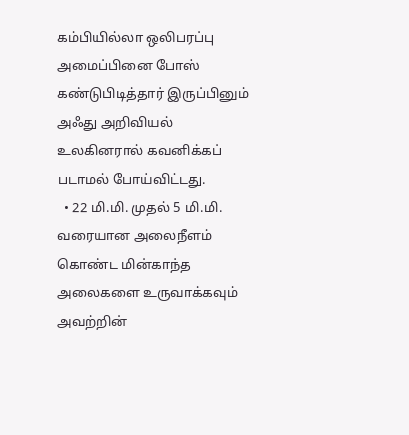கம்பியில்லா ஒலிபரப்பு அமைப்பினை போஸ் கண்டுபிடித்தார் இருப்பினும் அஃது அறிவியல் உலகினரால் கவனிக்கப் படாமல் போய்விட்டது.
  • 22 மி.மி. முதல் 5 மி.மி. வரையான அலைநீளம் கொண்ட மின்காந்த அலைகளை உருவாக்கவும் அவற்றின்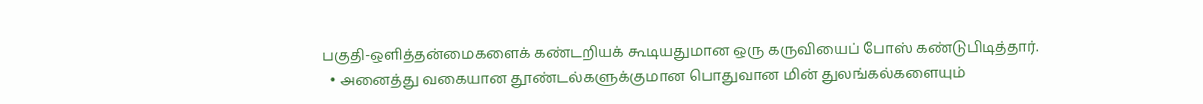பகுதி-ஒளித்தன்மைகளைக் கண்டறியக் கூடியதுமான ஒரு கருவியைப் போஸ் கண்டுபிடித்தார்.
  • அனைத்து வகையான தூண்டல்களுக்குமான பொதுவான மின் துலங்கல்களையும்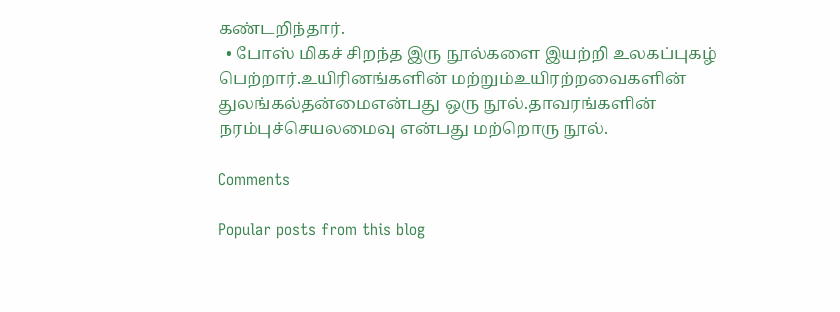கண்டறிந்தார்.
  • போஸ் மிகச் சிறந்த இரு நூல்களை இயற்றி உலகப்புகழ் பெற்றார்.உயிரினங்களின் மற்றும்உயிரற்றவைகளின் துலங்கல்தன்மைஎன்பது ஒரு நூல்.தாவரங்களின் நரம்புச்செயலமைவு என்பது மற்றொரு நூல்.

Comments

Popular posts from this blog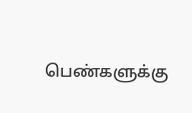பெண்களுக்கு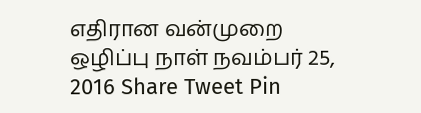எதிரான வன்முறை ஒழிப்பு நாள் நவம்பர் 25, 2016 Share Tweet Pin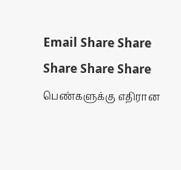Email Share Share Share Share Share பெண்களுக்கு எதிரான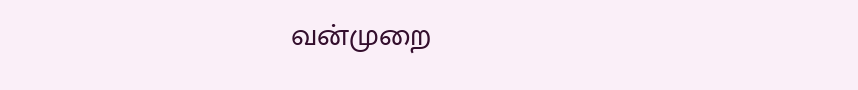வன்முறை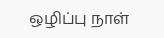ஒழிப்பு நாள்